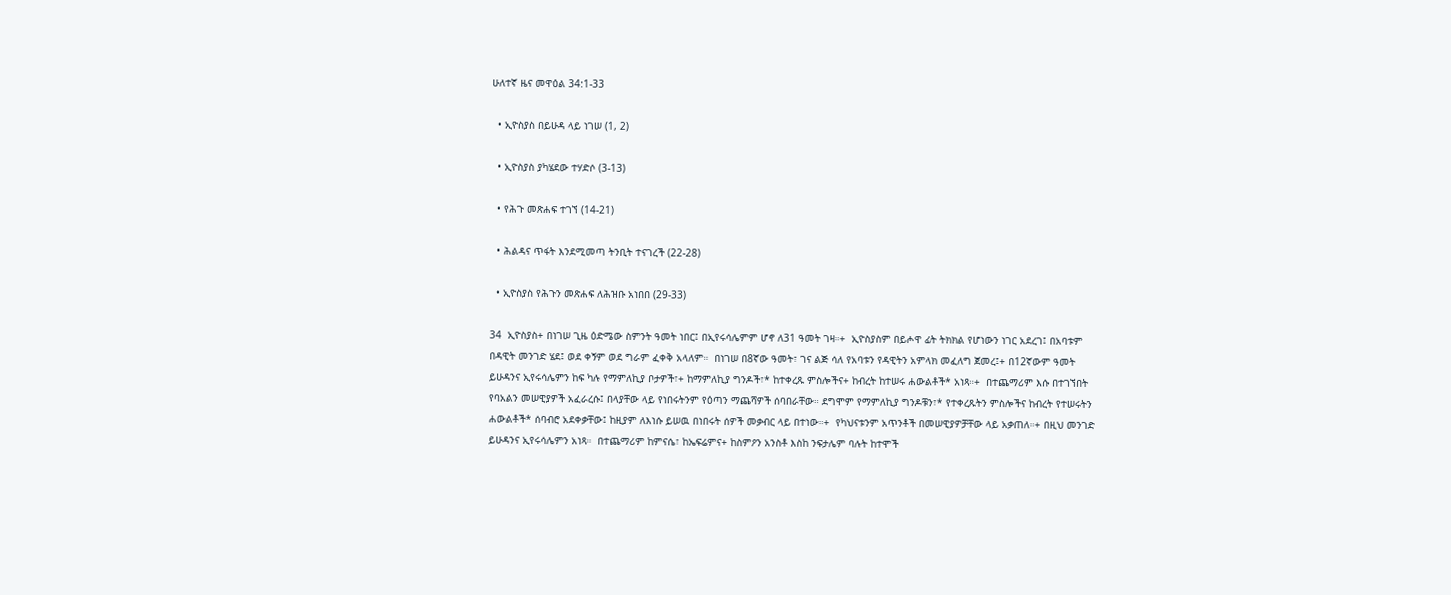ሁለተኛ ዜና መዋዕል 34:1-33

  • ኢዮስያስ በይሁዳ ላይ ነገሠ (1, 2)

  • ኢዮስያስ ያካሄደው ተሃድሶ (3-13)

  • የሕጉ መጽሐፍ ተገኘ (14-21)

  • ሕልዳና ጥፋት እንደሚመጣ ትንቢት ተናገረች (22-28)

  • ኢዮስያስ የሕጉን መጽሐፍ ለሕዝቡ አነበበ (29-33)

34  ኢዮስያስ+ በነገሠ ጊዜ ዕድሜው ስምንት ዓመት ነበር፤ በኢየሩሳሌምም ሆኖ ለ31 ዓመት ገዛ።+  ኢዮስያስም በይሖዋ ፊት ትክክል የሆነውን ነገር አደረገ፤ በአባቱም በዳዊት መንገድ ሄደ፤ ወደ ቀኝም ወደ ግራም ፈቀቅ አላለም።  በነገሠ በ8ኛው ዓመት፣ ገና ልጅ ሳለ የአባቱን የዳዊትን አምላክ መፈለግ ጀመረ፤+ በ12ኛውም ዓመት ይሁዳንና ኢየሩሳሌምን ከፍ ካሉ የማምለኪያ ቦታዎች፣+ ከማምለኪያ ግንዶች፣* ከተቀረጹ ምስሎችና+ ከብረት ከተሠሩ ሐውልቶች* አነጻ።+  በተጨማሪም እሱ በተገኘበት የባአልን መሠዊያዎች አፈራረሱ፤ በላያቸው ላይ የነበሩትንም የዕጣን ማጨሻዎች ሰባበራቸው። ደግሞም የማምለኪያ ግንዶቹን፣* የተቀረጹትን ምስሎችና ከብረት የተሠሩትን ሐውልቶች* ሰባብሮ አደቀቃቸው፤ ከዚያም ለእነሱ ይሠዉ በነበሩት ሰዎች መቃብር ላይ በተነው።+  የካህናቱንም አጥንቶች በመሠዊያዎቻቸው ላይ አቃጠለ።+ በዚህ መንገድ ይሁዳንና ኢየሩሳሌምን አነጻ።  በተጨማሪም ከምናሴ፣ ከኤፍሬምና+ ከስምዖን አንስቶ እስከ ንፍታሌም ባሉት ከተሞች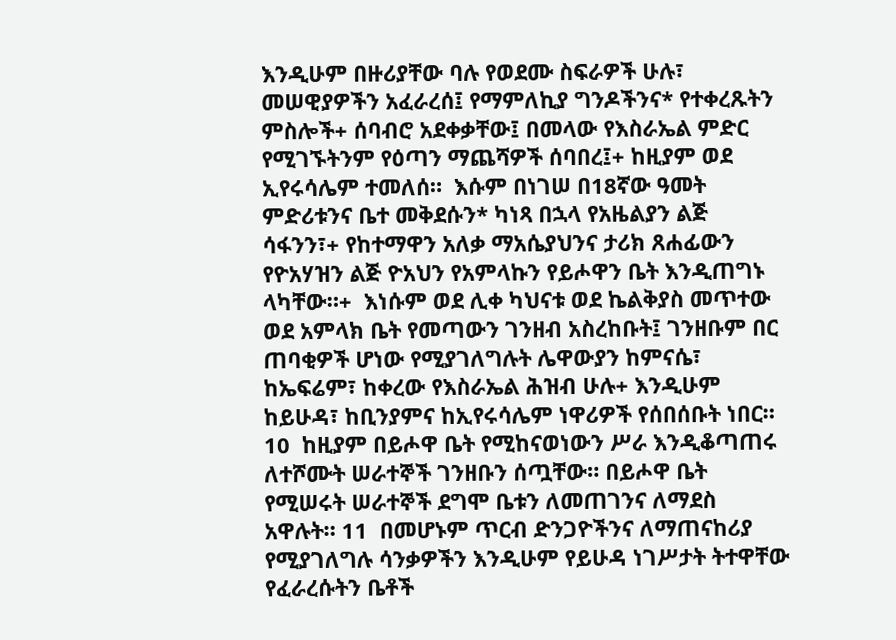እንዲሁም በዙሪያቸው ባሉ የወደሙ ስፍራዎች ሁሉ፣  መሠዊያዎችን አፈራረሰ፤ የማምለኪያ ግንዶችንና* የተቀረጹትን ምስሎች+ ሰባብሮ አደቀቃቸው፤ በመላው የእስራኤል ምድር የሚገኙትንም የዕጣን ማጨሻዎች ሰባበረ፤+ ከዚያም ወደ ኢየሩሳሌም ተመለሰ።  እሱም በነገሠ በ18ኛው ዓመት ምድሪቱንና ቤተ መቅደሱን* ካነጻ በኋላ የአዜልያን ልጅ ሳፋንን፣+ የከተማዋን አለቃ ማአሴያህንና ታሪክ ጸሐፊውን የዮአሃዝን ልጅ ዮአህን የአምላኩን የይሖዋን ቤት እንዲጠግኑ ላካቸው።+  እነሱም ወደ ሊቀ ካህናቱ ወደ ኬልቅያስ መጥተው ወደ አምላክ ቤት የመጣውን ገንዘብ አስረከቡት፤ ገንዘቡም በር ጠባቂዎች ሆነው የሚያገለግሉት ሌዋውያን ከምናሴ፣ ከኤፍሬም፣ ከቀረው የእስራኤል ሕዝብ ሁሉ+ እንዲሁም ከይሁዳ፣ ከቢንያምና ከኢየሩሳሌም ነዋሪዎች የሰበሰቡት ነበር። 10  ከዚያም በይሖዋ ቤት የሚከናወነውን ሥራ እንዲቆጣጠሩ ለተሾሙት ሠራተኞች ገንዘቡን ሰጧቸው። በይሖዋ ቤት የሚሠሩት ሠራተኞች ደግሞ ቤቱን ለመጠገንና ለማደስ አዋሉት። 11  በመሆኑም ጥርብ ድንጋዮችንና ለማጠናከሪያ የሚያገለግሉ ሳንቃዎችን እንዲሁም የይሁዳ ነገሥታት ትተዋቸው የፈራረሱትን ቤቶች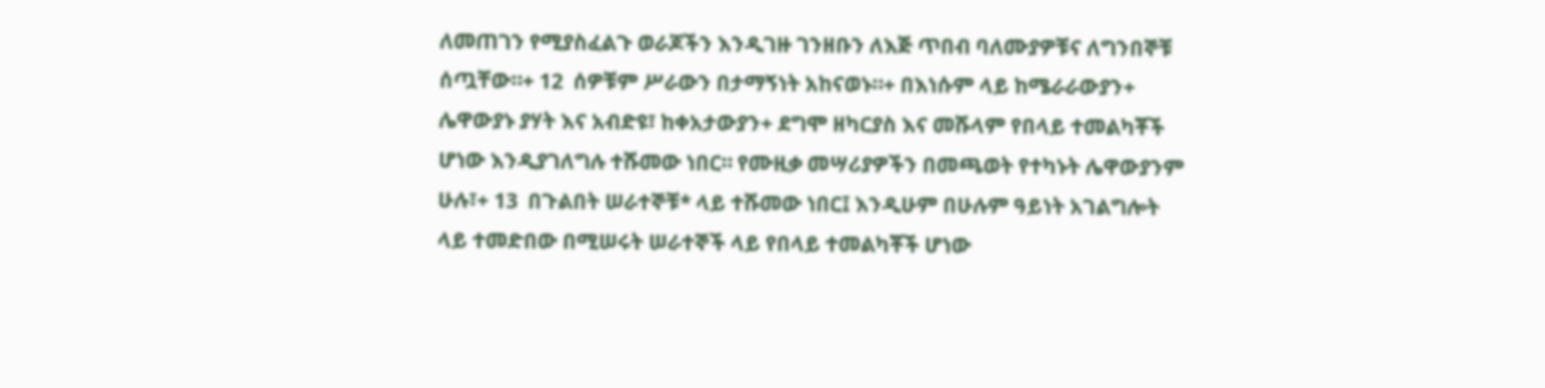ለመጠገን የሚያስፈልጉ ወራጆችን እንዲገዙ ገንዘቡን ለእጅ ጥበብ ባለሙያዎቹና ለግንበኞቹ ሰጧቸው።+ 12  ሰዎቹም ሥራውን በታማኝነት አከናወኑ።+ በእነሱም ላይ ከሜራራውያን+ ሌዋውያኑ ያሃት እና አብድዩ፣ ከቀአታውያን+ ደግሞ ዘካርያስ እና መሹላም የበላይ ተመልካቾች ሆነው እንዲያገለግሉ ተሹመው ነበር። የሙዚቃ መሣሪያዎችን በመጫወት የተካኑት ሌዋውያንም ሁሉ፣+ 13  በጉልበት ሠራተኞቹ* ላይ ተሹመው ነበር፤ እንዲሁም በሁሉም ዓይነት አገልግሎት ላይ ተመድበው በሚሠሩት ሠራተኞች ላይ የበላይ ተመልካቾች ሆነው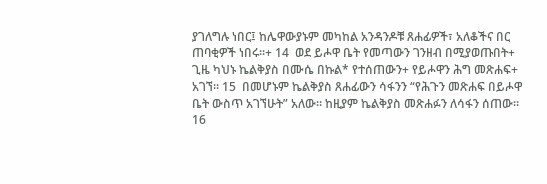ያገለግሉ ነበር፤ ከሌዋውያኑም መካከል አንዳንዶቹ ጸሐፊዎች፣ አለቆችና በር ጠባቂዎች ነበሩ።+ 14  ወደ ይሖዋ ቤት የመጣውን ገንዘብ በሚያወጡበት+ ጊዜ ካህኑ ኬልቅያስ በሙሴ በኩል* የተሰጠውን+ የይሖዋን ሕግ መጽሐፍ+ አገኘ። 15  በመሆኑም ኬልቅያስ ጸሐፊውን ሳፋንን “የሕጉን መጽሐፍ በይሖዋ ቤት ውስጥ አገኘሁት” አለው። ከዚያም ኬልቅያስ መጽሐፉን ለሳፋን ሰጠው። 16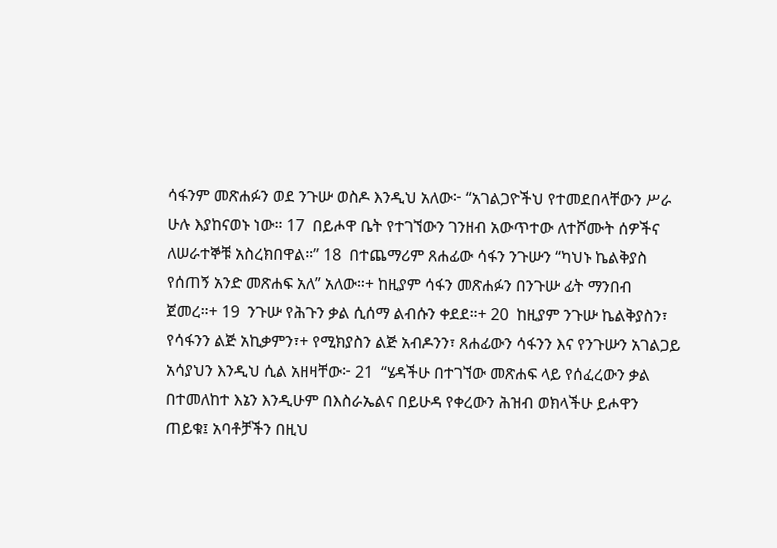ሳፋንም መጽሐፉን ወደ ንጉሡ ወስዶ እንዲህ አለው፦ “አገልጋዮችህ የተመደበላቸውን ሥራ ሁሉ እያከናወኑ ነው። 17  በይሖዋ ቤት የተገኘውን ገንዘብ አውጥተው ለተሾሙት ሰዎችና ለሠራተኞቹ አስረክበዋል።” 18  በተጨማሪም ጸሐፊው ሳፋን ንጉሡን “ካህኑ ኬልቅያስ የሰጠኝ አንድ መጽሐፍ አለ” አለው።+ ከዚያም ሳፋን መጽሐፉን በንጉሡ ፊት ማንበብ ጀመረ።+ 19  ንጉሡ የሕጉን ቃል ሲሰማ ልብሱን ቀደደ።+ 20  ከዚያም ንጉሡ ኬልቅያስን፣ የሳፋንን ልጅ አኪቃምን፣+ የሚክያስን ልጅ አብዶንን፣ ጸሐፊውን ሳፋንን እና የንጉሡን አገልጋይ አሳያህን እንዲህ ሲል አዘዛቸው፦ 21  “ሄዳችሁ በተገኘው መጽሐፍ ላይ የሰፈረውን ቃል በተመለከተ እኔን እንዲሁም በእስራኤልና በይሁዳ የቀረውን ሕዝብ ወክላችሁ ይሖዋን ጠይቁ፤ አባቶቻችን በዚህ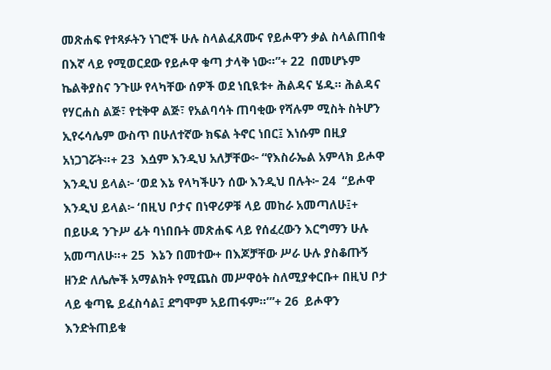መጽሐፍ የተጻፉትን ነገሮች ሁሉ ስላልፈጸሙና የይሖዋን ቃል ስላልጠበቁ በእኛ ላይ የሚወርደው የይሖዋ ቁጣ ታላቅ ነው።”+ 22  በመሆኑም ኬልቅያስና ንጉሡ የላካቸው ሰዎች ወደ ነቢዪቱ+ ሕልዳና ሄዱ። ሕልዳና የሃርሐስ ልጅ፣ የቲቅዋ ልጅ፣ የአልባሳት ጠባቂው የሻሉም ሚስት ስትሆን ኢየሩሳሌም ውስጥ በሁለተኛው ክፍል ትኖር ነበር፤ እነሱም በዚያ አነጋገሯት።+ 23  እሷም እንዲህ አለቻቸው፦ “የእስራኤል አምላክ ይሖዋ እንዲህ ይላል፦ ‘ወደ እኔ የላካችሁን ሰው እንዲህ በሉት፦ 24  “ይሖዋ እንዲህ ይላል፦ ‘በዚህ ቦታና በነዋሪዎቹ ላይ መከራ አመጣለሁ፤+ በይሁዳ ንጉሥ ፊት ባነበቡት መጽሐፍ ላይ የሰፈረውን እርግማን ሁሉ አመጣለሁ።+ 25  እኔን በመተው+ በእጆቻቸው ሥራ ሁሉ ያስቆጡኝ ዘንድ ለሌሎች አማልክት የሚጨስ መሥዋዕት ስለሚያቀርቡ+ በዚህ ቦታ ላይ ቁጣዬ ይፈስሳል፤ ደግሞም አይጠፋም።’”+ 26  ይሖዋን እንድትጠይቁ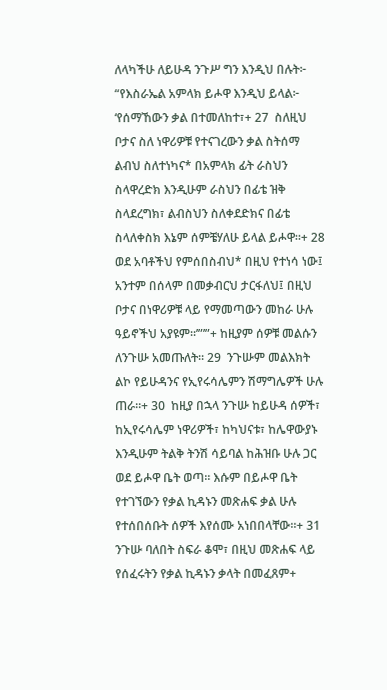ለላካችሁ ለይሁዳ ንጉሥ ግን እንዲህ በሉት፦ “የእስራኤል አምላክ ይሖዋ እንዲህ ይላል፦ ‘የሰማኸውን ቃል በተመለከተ፣+ 27  ስለዚህ ቦታና ስለ ነዋሪዎቹ የተናገረውን ቃል ስትሰማ ልብህ ስለተነካና* በአምላክ ፊት ራስህን ስላዋረድክ እንዲሁም ራስህን በፊቴ ዝቅ ስላደረግክ፣ ልብስህን ስለቀደድክና በፊቴ ስላለቀስክ እኔም ሰምቼሃለሁ ይላል ይሖዋ።+ 28  ወደ አባቶችህ የምሰበስብህ* በዚህ የተነሳ ነው፤ አንተም በሰላም በመቃብርህ ታርፋለህ፤ በዚህ ቦታና በነዋሪዎቹ ላይ የማመጣውን መከራ ሁሉ ዓይኖችህ አያዩም።’”’”+ ከዚያም ሰዎቹ መልሱን ለንጉሡ አመጡለት። 29  ንጉሡም መልእክት ልኮ የይሁዳንና የኢየሩሳሌምን ሽማግሌዎች ሁሉ ጠራ።+ 30  ከዚያ በኋላ ንጉሡ ከይሁዳ ሰዎች፣ ከኢየሩሳሌም ነዋሪዎች፣ ከካህናቱ፣ ከሌዋውያኑ እንዲሁም ትልቅ ትንሽ ሳይባል ከሕዝቡ ሁሉ ጋር ወደ ይሖዋ ቤት ወጣ። እሱም በይሖዋ ቤት የተገኘውን የቃል ኪዳኑን መጽሐፍ ቃል ሁሉ የተሰበሰቡት ሰዎች እየሰሙ አነበበላቸው።+ 31  ንጉሡ ባለበት ስፍራ ቆሞ፣ በዚህ መጽሐፍ ላይ የሰፈሩትን የቃል ኪዳኑን ቃላት በመፈጸም+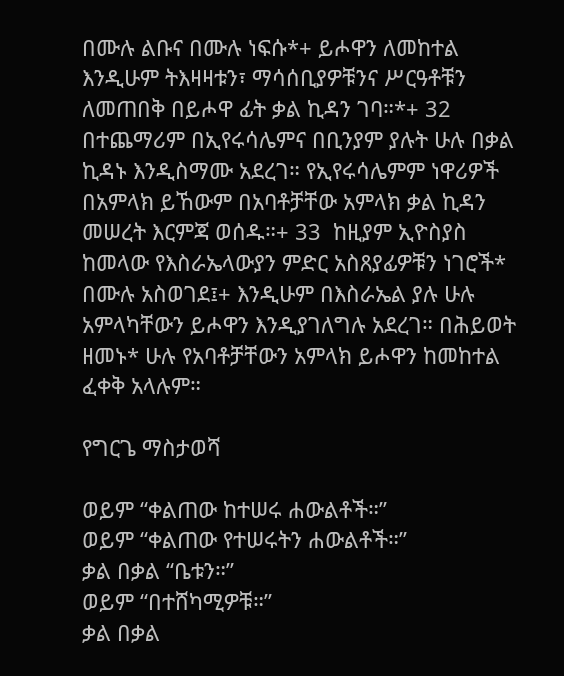በሙሉ ልቡና በሙሉ ነፍሱ*+ ይሖዋን ለመከተል እንዲሁም ትእዛዛቱን፣ ማሳሰቢያዎቹንና ሥርዓቶቹን ለመጠበቅ በይሖዋ ፊት ቃል ኪዳን ገባ።*+ 32  በተጨማሪም በኢየሩሳሌምና በቢንያም ያሉት ሁሉ በቃል ኪዳኑ እንዲስማሙ አደረገ። የኢየሩሳሌምም ነዋሪዎች በአምላክ ይኸውም በአባቶቻቸው አምላክ ቃል ኪዳን መሠረት እርምጃ ወሰዱ።+ 33  ከዚያም ኢዮስያስ ከመላው የእስራኤላውያን ምድር አስጸያፊዎቹን ነገሮች* በሙሉ አስወገደ፤+ እንዲሁም በእስራኤል ያሉ ሁሉ አምላካቸውን ይሖዋን እንዲያገለግሉ አደረገ። በሕይወት ዘመኑ* ሁሉ የአባቶቻቸውን አምላክ ይሖዋን ከመከተል ፈቀቅ አላሉም።

የግርጌ ማስታወሻ

ወይም “ቀልጠው ከተሠሩ ሐውልቶች።”
ወይም “ቀልጠው የተሠሩትን ሐውልቶች።”
ቃል በቃል “ቤቱን።”
ወይም “በተሸካሚዎቹ።”
ቃል በቃል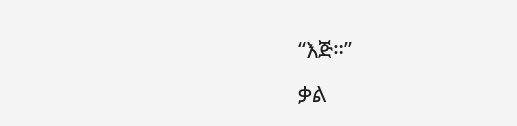“እጅ።”
ቃል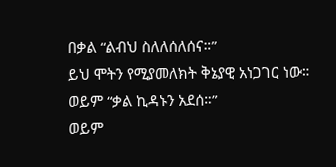በቃል “ልብህ ስለለሰለሰና።”
ይህ ሞትን የሚያመለክት ቅኔያዊ አነጋገር ነው።
ወይም “ቃል ኪዳኑን አደሰ።”
ወይም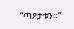“ጣዖታቱን።”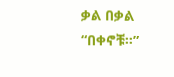ቃል በቃል “በቀኖቹ።”